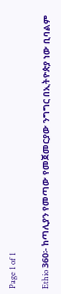Page 1 of 1

Ethio 360፡- ከጣሊያን የመጣው የመጀመርያው ንግግር በኢትዮጵያ ነው ቢባልም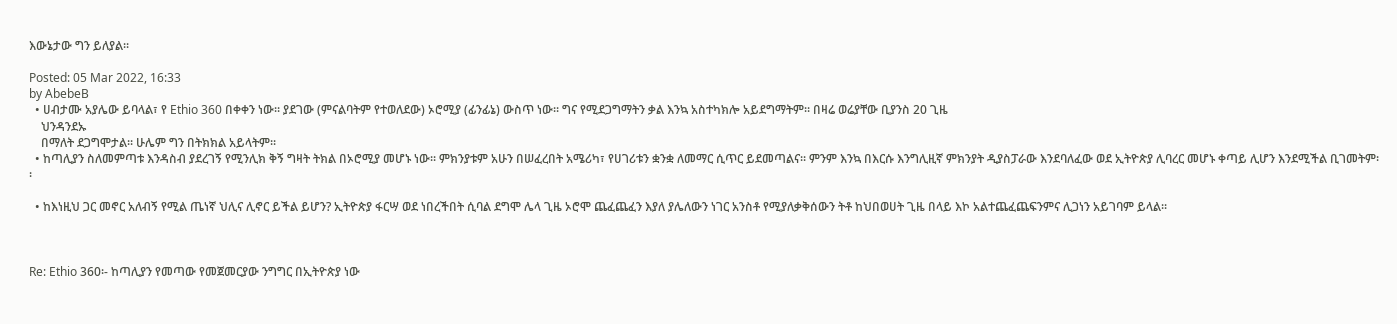እውኔታው ግን ይለያል፡፡

Posted: 05 Mar 2022, 16:33
by AbebeB
  • ሀብታሙ አያሌው ይባላል፣ የ Ethio 360 በቀቀን ነው፡፡ ያደገው (ምናልባትም የተወለደው) ኦሮሚያ (ፊንፊኔ) ውስጥ ነው፡፡ ግና የሚደጋግማትን ቃል እንኳ አስተካክሎ አይደግማትም፡፡ በዛሬ ወሬያቸው ቢያንስ 20 ጊዜ
    ህንዳንደኡ
    በማለት ደጋግሞታል፡፡ ሁሌም ግን በትክክል አይላትም፡፡
  • ከጣሊያን ስለመምጣቱ እንዳስብ ያደረገኝ የሚንሊክ ቅኝ ግዛት ትክል በኦሮሚያ መሆኑ ነው፡፡ ምክንያቱም አሁን በሠፈረበት አሜሪካ፣ የሀገሪቱን ቋንቋ ለመማር ሲጥር ይደመጣልና፡፡ ምንም እንኳ በእርሱ እንግሊዚኛ ምክንያት ዲያስፓራው እንደባለፈው ወደ ኢትዮጵያ ሊባረር መሆኑ ቀጣይ ሊሆን እንደሚችል ቢገመትም፡፡

  • ከእነዚህ ጋር መኖር አለብኝ የሚል ጤነኛ ህሊና ሊኖር ይችል ይሆን? ኢትዮጵያ ፋርሣ ወደ ነበረችበት ሲባል ደግሞ ሌላ ጊዜ ኦሮሞ ጨፈጨፈን እያለ ያሌለውን ነገር አንስቶ የሚያለቃቅሰውን ትቶ ከህበወሀት ጊዜ በላይ እኮ አልተጨፈጨፍንምና ሊጋነን አይገባም ይላል፡፡



Re: Ethio 360፡- ከጣሊያን የመጣው የመጀመርያው ንግግር በኢትዮጵያ ነው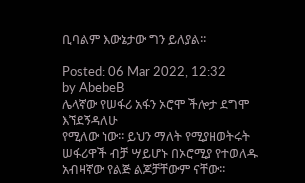ቢባልም እውኔታው ግን ይለያል፡፡

Posted: 06 Mar 2022, 12:32
by AbebeB
ሌላኛው የሠፋሪ አፋን ኦሮሞ ችሎታ ደግሞ
እኘደኝዳለሁ
የሚለው ነው፡፡ ይህን ማለት የሚያዘወትሩት ሠፋሪዋች ብቻ ሣይሆኑ በኦሮሚያ የተወለዱ አብዛኛው የልጅ ልጆቻቸውም ናቸው፡፡